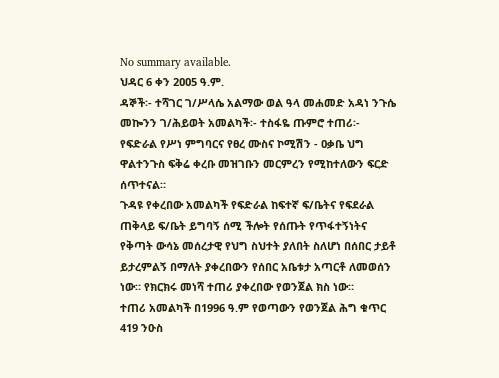No summary available.
ህዳር 6 ቀን 2ዐዐ5 ዓ.ም.
ዳኞች፡- ተሻገር ገ/ሥላሴ አልማው ወል ዓላ መሐመድ አዳነ ንጉሴ መኰንን ገ/ሕይወት አመልካች፡- ተስፋዬ ጡምሮ ተጠሪ፡- የፍድራል የሥነ ምግባርና የፀረ ሙስና ኮሚሽን - ዐቃቤ ህግ ዋልተንጉስ ፍቅሬ ቀረቡ መዝገቡን መርምረን የሚከተለውን ፍርድ ሰጥተናል።
ጉዳዩ የቀረበው አመልካች የፍድራል ከፍተኛ ፍ/ቤትና የፍደራል ጠቅላይ ፍ/ቤት ይግባኝ ሰሚ ችሎት የሰጡት የጥፋተኝነትና የቅጣት ውሳኔ መሰረታዊ የህግ ስህተት ያለበት ስለሆነ በሰበር ታይቶ ይታረምልኝ በማለት ያቀረበውን የሰበር አቤቱታ አጣርቶ ለመወሰን ነው። የክርክሩ መነሻ ተጠሪ ያቀረበው የወንጀል ክስ ነው።
ተጠሪ አመልካች በ1996 ዓ.ም የወጣውን የወንጀል ሕግ ቁጥር 419 ንዑስ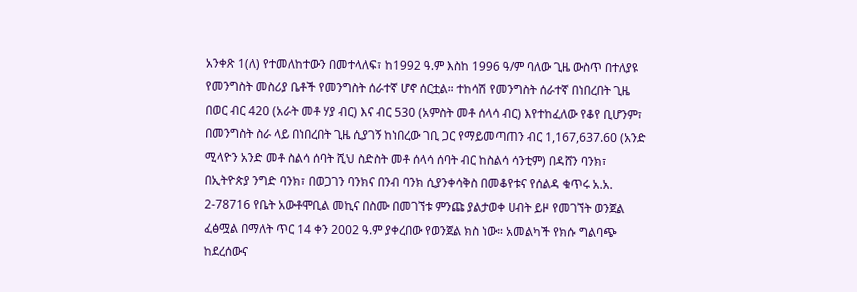አንቀጽ 1(ለ) የተመለከተውን በመተላለፍ፣ ከ1992 ዓ.ም እስከ 1996 ዓ/ም ባለው ጊዜ ውስጥ በተለያዩ የመንግስት መስሪያ ቤቶች የመንግስት ሰራተኛ ሆኖ ሰርቷል። ተከሳሽ የመንግስት ሰራተኛ በነበረበት ጊዜ በወር ብር 420 (አራት መቶ ሃያ ብር) እና ብር 530 (አምስት መቶ ሰላሳ ብር) እየተከፈለው የቆየ ቢሆንም፣ በመንግስት ስራ ላይ በነበረበት ጊዜ ሲያገኝ ከነበረው ገቢ ጋር የማይመጣጠን ብር 1,167,637.60 (አንድ ሚላዮን አንድ መቶ ስልሳ ሰባት ሺህ ስድስት መቶ ሰላሳ ሰባት ብር ከስልሳ ሳንቲም) በዳሸን ባንክ፣ በኢትዮጵያ ንግድ ባንክ፣ በወጋገን ባንክና በንብ ባንክ ሲያንቀሳቅስ በመቆየቱና የሰልዳ ቁጥሩ አ.አ. 2-78716 የቤት አውቶሞቢል መኪና በስሙ በመገኘቱ ምንጩ ያልታወቀ ሀብት ይዞ የመገኘት ወንጀል ፈፅሟል በማለት ጥር 14 ቀን 2002 ዓ.ም ያቀረበው የወንጀል ክስ ነው። አመልካች የክሱ ግልባጭ ከደረሰውና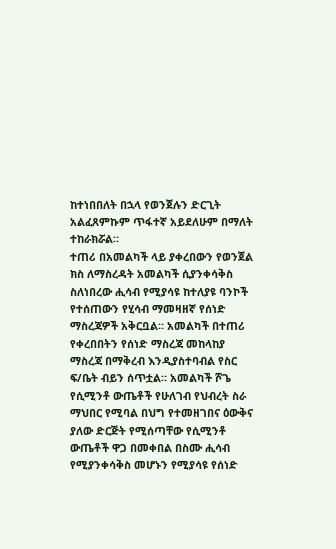ከተነበበለት በኋላ የወንጀሉን ድርጊት አልፈጸምኩም ጥፋተኛ አይደለሁም በማለት ተከራክሯል።
ተጠሪ በአመልካች ላይ ያቀረበውን የወንጀል ክስ ለማስረዳት አመልካች ሲያንቀሳቅስ ስለነበረው ሒሳብ የሚያሳዩ ከተለያዩ ባንኮች የተሰጠውን የሂሳብ ማመዛዘኛ የሰነድ ማስረጃዎች አቅርቧል። አመልካች በተጠሪ የቀረበበትን የሰነድ ማስረጃ መከላከያ ማስረጃ በማቅረብ እንዲያስተባብል የስር ፍ/ቤት ብይን ሰጥቷል። አመልካች ሾጌ የሲሚንቶ ውጤቶች የሁለገብ የህብረት ስራ ማህበር የሚባል በህግ የተመዘገበና ዕውቅና ያለው ድርጅት የሚሰጣቸው የሲሚንቶ ውጤቶች ዋጋ በመቀበል በስሙ ሒሳብ የሚያንቀሳቅስ መሆኑን የሚያሳዩ የሰነድ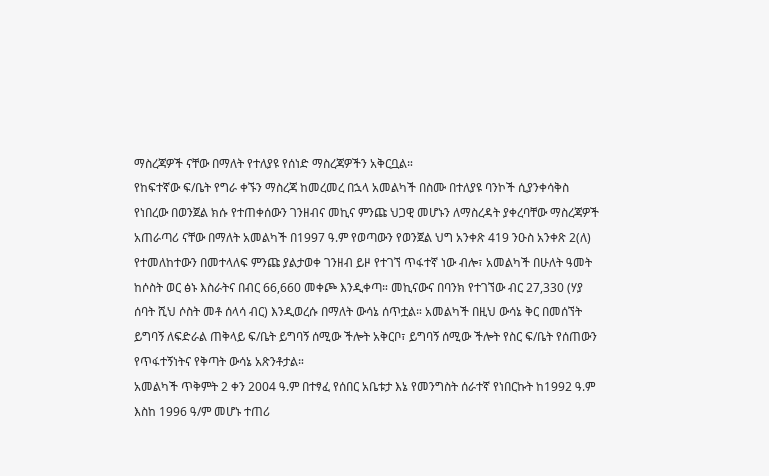ማስረጃዎች ናቸው በማለት የተለያዩ የሰነድ ማስረጃዎችን አቅርቧል።
የከፍተኛው ፍ/ቤት የግራ ቀኙን ማስረጃ ከመረመረ በኋላ አመልካች በስሙ በተለያዩ ባንኮች ሲያንቀሳቅስ የነበረው በወንጀል ክሱ የተጠቀሰውን ገንዘብና መኪና ምንጩ ህጋዊ መሆኑን ለማስረዳት ያቀረባቸው ማስረጃዎች አጠራጣሪ ናቸው በማለት አመልካች በ1997 ዓ.ም የወጣውን የወንጀል ህግ አንቀጽ 419 ንዑስ አንቀጽ 2(ለ) የተመለከተውን በመተላለፍ ምንጩ ያልታወቀ ገንዘብ ይዞ የተገኘ ጥፋተኛ ነው ብሎ፣ አመልካች በሁለት ዓመት ከሶስት ወር ፅኑ እስራትና በብር 66,660 መቀጮ እንዲቀጣ። መኪናውና በባንክ የተገኘው ብር 27,330 (ሃያ ሰባት ሺህ ሶስት መቶ ሰላሳ ብር) እንዲወረሱ በማለት ውሳኔ ሰጥቷል። አመልካች በዚህ ውሳኔ ቅር በመሰኘት ይግባኝ ለፍድራል ጠቅላይ ፍ/ቤት ይግባኝ ሰሚው ችሎት አቅርቦ፣ ይግባኝ ሰሚው ችሎት የስር ፍ/ቤት የሰጠውን የጥፋተኝነትና የቅጣት ውሳኔ አጽንቶታል።
አመልካች ጥቅምት 2 ቀን 2004 ዓ.ም በተፃፈ የሰበር አቤቱታ እኔ የመንግስት ሰራተኛ የነበርኩት ከ1992 ዓ.ም እስከ 1996 ዓ/ም መሆኑ ተጠሪ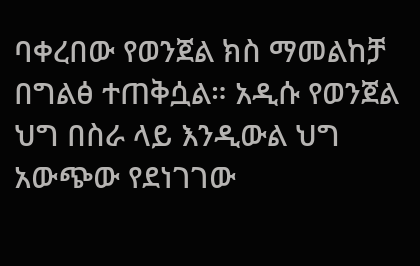ባቀረበው የወንጀል ክስ ማመልከቻ በግልፅ ተጠቅሷል። አዲሱ የወንጀል ህግ በስራ ላይ እንዲውል ህግ አውጭው የደነገገው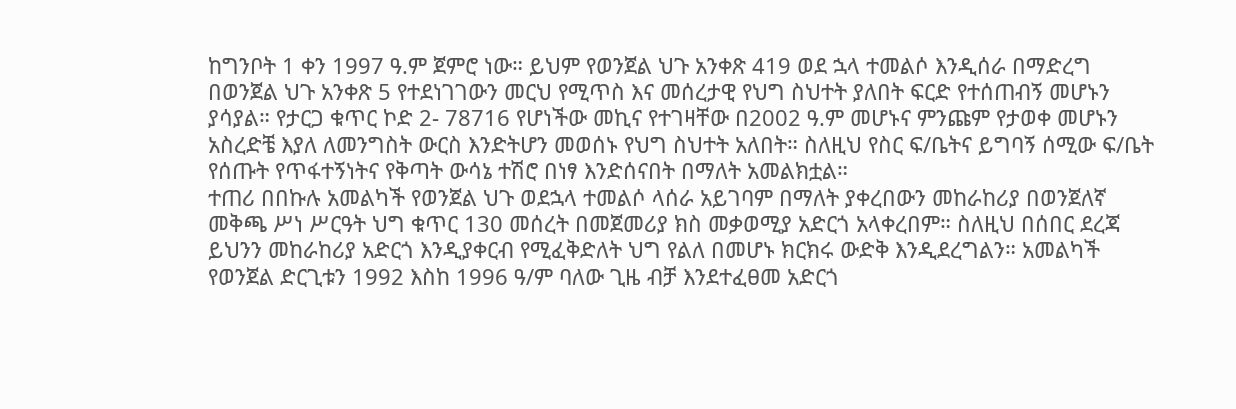ከግንቦት 1 ቀን 1997 ዓ.ም ጀምሮ ነው። ይህም የወንጀል ህጉ አንቀጽ 419 ወደ ኋላ ተመልሶ እንዲሰራ በማድረግ በወንጀል ህጉ አንቀጽ 5 የተደነገገውን መርህ የሚጥስ እና መሰረታዊ የህግ ስህተት ያለበት ፍርድ የተሰጠብኝ መሆኑን ያሳያል። የታርጋ ቁጥር ኮድ 2- 78716 የሆነችው መኪና የተገዛቸው በ2002 ዓ.ም መሆኑና ምንጩም የታወቀ መሆኑን አስረድቼ እያለ ለመንግስት ውርስ እንድትሆን መወሰኑ የህግ ስህተት አለበት። ስለዚህ የስር ፍ/ቤትና ይግባኝ ሰሚው ፍ/ቤት የሰጡት የጥፋተኝነትና የቅጣት ውሳኔ ተሽሮ በነፃ እንድሰናበት በማለት አመልክቷል።
ተጠሪ በበኩሉ አመልካች የወንጀል ህጉ ወደኋላ ተመልሶ ላሰራ አይገባም በማለት ያቀረበውን መከራከሪያ በወንጀለኛ መቅጫ ሥነ ሥርዓት ህግ ቁጥር 130 መሰረት በመጀመሪያ ክስ መቃወሚያ አድርጎ አላቀረበም። ስለዚህ በሰበር ደረጃ ይህንን መከራከሪያ አድርጎ እንዲያቀርብ የሚፈቅድለት ህግ የልለ በመሆኑ ክርክሩ ውድቅ እንዲደረግልን። አመልካች የወንጀል ድርጊቱን 1992 እስከ 1996 ዓ/ም ባለው ጊዜ ብቻ እንደተፈፀመ አድርጎ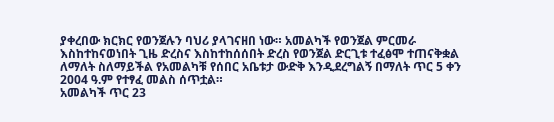ያቀረበው ክርክር የወንጀሉን ባህሪ ያላገናዘበ ነው። አመልካች የወንጀል ምርመራ እስከተከናወነበት ጊዜ ድረስና እስከተከሰሰበት ድረስ የወንጀል ድርጊቱ ተፈፅሞ ተጠናቅቋል ለማለት ስለማይችል የአመልካቹ የሰበር አቤቱታ ውድቅ እንዲደረግልኝ በማለት ጥር 5 ቀን 2004 ዓ.ም የተፃፈ መልስ ሰጥቷል።
አመልካች ጥር 23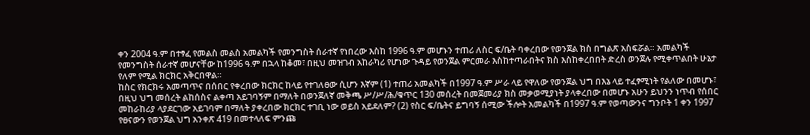ቀን 2004 ዓ.ም በተፃፈ የመልስ መልስ አመልካች የመንግስት ሰራተኛ የነበረው እስከ 1996 ዓ.ም መሆኑን ተጠሪ ለስር ፍ/ቤት ባቀረበው የወንጀል ክስ በግልጽ አስፍሯል። አመልካች የመንግስት ሰራተኛ መሆናቸው ከ1996 ዓ.ም በኋላ ከቆመ፣ በዚህ መዝገብ አከራካሪ የሆነው ጉዳይ የወንጀል ምርመራ እስከተጣራበትና ክስ እስከቀረበበት ድረስ ወንጀሉ የሚቀጥልበት ሁኔታ የለም የሚል ክርክር አቅርበዋል።
ከስር የክርክሩ አመጣጥና በሰበር የቀረበው ክርክር ከላይ የተገለፀው ሲሆን እኛም (1) ተጠሪ አመልካች በ1997 ዓ.ም ሥራ ላይ የዋለው የወንጀል ህግ በእኔ ላይ ተፈፃሚነት የልለው በመሆኑ፣ በዚህ ህግ መሰረት ልከሰስና ልቀጣ አይገባኝም በማለት በወንጀለኛ መቅጫ ሥ/ሥ/ሕ/ቁጥር 130 መሰረት በመጀመሪያ ክስ መቃወሚያነት ያላቀረበው በመሆኑ አሁን ይህንን ነጥብ የሰበር መከራከሪያ ላያደርገው አይገባም በማለት ያቀረበው ክርክር ተገቢ ነው ወይስ አይደለም? (2) የስር ፍ/ቤትና ይግባኝ ሰሚው ችሎት አመልካች በ1997 ዓ.ም የወጣውንና ግንቦት 1 ቀን 1997 የፀናውን የወንጀል ህግ አንቀጽ 419 በመተላለፍ ምንጩ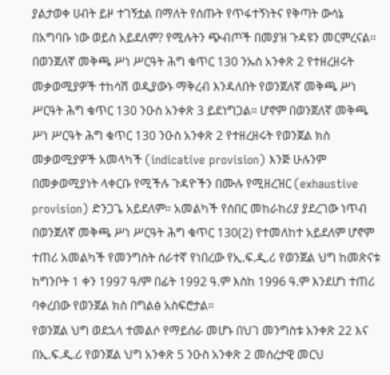ያልታወቀ ሀብት ይዞ ተገኝቷል በማለት የሰጡት የጥፋተኝነትና የቅጣት ውሳኔ በአግባቡ ነው ወይስ አይደለም? የሚሉትን ጭብጦች በመያዝ ጉዳዩን መርምረናል።
በወንጀለኛ መቅጫ ሥነ ሥርዓት ሕግ ቁጥር 130 ንኡስ አንቀጽ 2 የተዘረዘሩት መቃወሚያዎች ተከሳሽ ወዲያውኑ ማቅረብ እንዳለበት የወንጀለኛ መቅጫ ሥነ ሥርዓት ሕግ ቁጥር 130 ንዑስ አንቀጽ 3 ይደነግጋል። ሆኖም በወንጀለኛ መቅጫ ሥነ ሥርዓት ሕግ ቁጥር 130 ንዑስ አንቀጽ 2 የተዘረዘሩት የወንጀል ክስ መቃወሚያዎች አመላካች (indicative provision) እንጅ ሁሉንም በመቃወሚያነት ላቀርቡ የሚችሉ ጉዳዮችን በሙሉ የሚዘረዝር (exhaustive provision) ድንጋጌ አይደለም። አመልካች የሰበር መከራከሪያ ያደረገው ነጥብ በወንጀለኛ መቅጫ ሥነ ሥርዓት ሕግ ቁጥር 130(2) የተመለከተ አይደለም ሆኖም ተጠሪ አመልካች የመንግስት ሰራተኛ የነበረው የኢ.ፍ.ዲ.ሪ የወንጀል ህግ ከመጽናቱ ከግንቦት 1 ቀን 1997 ዓ/ም በፊት 1992 ዓ.ም እስከ 1996 ዓ.ም እንደሆነ ተጠሪ ባቀረበው የወንጀል ክስ በግልፅ አስፍሮታል።
የወንጀል ህግ ወደኋላ ተመልሶ የማይሰራ መሆኑ በህገ መንግስቱ አንቀጽ 22 እና በኢ.ፍ.ዲ.ሪ የወንጀል ህግ አንቀጽ 5 ንዑስ አንቀጽ 2 መሰረታዊ መርህ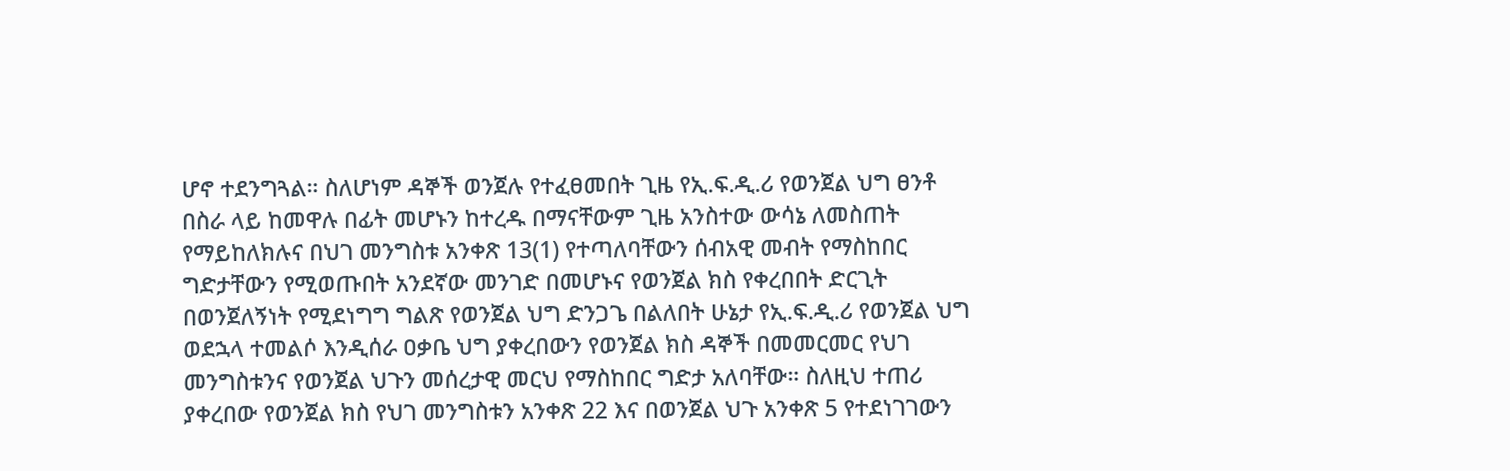ሆኖ ተደንግጓል። ስለሆነም ዳኞች ወንጀሉ የተፈፀመበት ጊዜ የኢ.ፍ.ዲ.ሪ የወንጀል ህግ ፀንቶ በስራ ላይ ከመዋሉ በፊት መሆኑን ከተረዱ በማናቸውም ጊዜ አንስተው ውሳኔ ለመስጠት የማይከለክሉና በህገ መንግስቱ አንቀጽ 13(1) የተጣለባቸውን ሰብአዊ መብት የማስከበር ግድታቸውን የሚወጡበት አንደኛው መንገድ በመሆኑና የወንጀል ክስ የቀረበበት ድርጊት በወንጀለኝነት የሚደነግግ ግልጽ የወንጀል ህግ ድንጋጌ በልለበት ሁኔታ የኢ.ፍ.ዲ.ሪ የወንጀል ህግ ወደኋላ ተመልሶ እንዲሰራ ዐቃቤ ህግ ያቀረበውን የወንጀል ክስ ዳኞች በመመርመር የህገ መንግስቱንና የወንጀል ህጉን መሰረታዊ መርህ የማስከበር ግድታ አለባቸው። ስለዚህ ተጠሪ ያቀረበው የወንጀል ክስ የህገ መንግስቱን አንቀጽ 22 እና በወንጀል ህጉ አንቀጽ 5 የተደነገገውን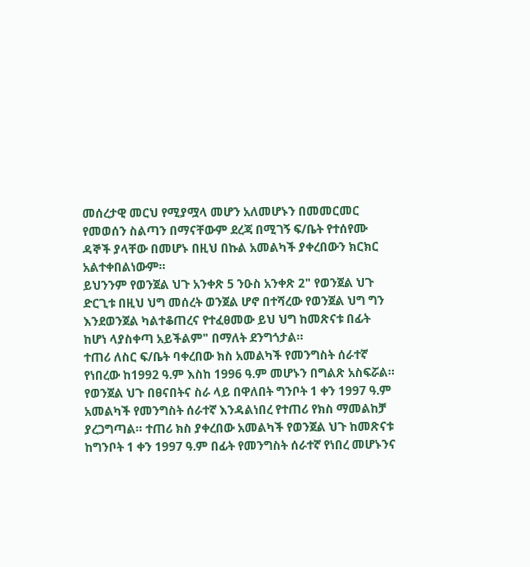መሰረታዊ መርህ የሚያሟላ መሆን አለመሆኑን በመመርመር የመወሰን ስልጣን በማናቸውም ደረጃ በሚገኝ ፍ/ቤት የተሰየሙ ዳኞች ያላቸው በመሆኑ በዚህ በኩል አመልካች ያቀረበውን ክርክር አልተቀበልነውም።
ይህንንም የወንጀል ህጉ አንቀጽ 5 ንዑስ አንቀጽ 2" የወንጀል ህጉ ድርጊቱ በዚህ ህግ መሰረት ወንጀል ሆኖ በተሻረው የወንጀል ህግ ግን እንደወንጀል ካልተቆጠረና የተፈፀመው ይህ ህግ ከመጽናቱ በፊት ከሆነ ላያስቀጣ አይችልም" በማለት ደንግጎታል።
ተጠሪ ለስር ፍ/ቤት ባቀረበው ክስ አመልካች የመንግስት ሰራተኛ የነበረው ከ1992 ዓ.ም እስከ 1996 ዓ.ም መሆኑን በግልጽ አስፍሯል። የወንጀል ህጉ በፀናበትና ስራ ላይ በዋለበት ግንቦት 1 ቀን 1997 ዓ.ም አመልካች የመንግስት ሰራተኛ እንዳልነበረ የተጠሪ የክስ ማመልከቻ ያረጋግጣል። ተጠሪ ክስ ያቀረበው አመልካች የወንጀል ህጉ ከመጽናቱ ከግንቦት 1 ቀን 1997 ዓ.ም በፊት የመንግስት ሰራተኛ የነበረ መሆኑንና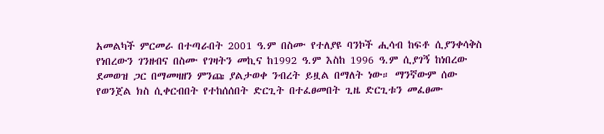አመልካች ምርመራ በተጣራበት 2001 ዓ.ም በስሙ የተለያዩ ባንኮች ሒሳብ ከፍቶ ሲያንቀሳቅስ የነበረውን ገንዘብና በስሙ የገዛትን መኪና ከ1992 ዓ.ም እስከ 1996 ዓ.ም ሲያገኝ ከነበረው ደመወዝ ጋር በማመዛዘን ምንጩ ያልታወቀ ንብረት ይዟል በማለት ነው። ማንኛውም ሰው የወንጀል ክስ ሲቀርብበት የተከሰሰበት ድርጊት በተፈፀመበት ጊዜ ድርጊቱን መፈፀሙ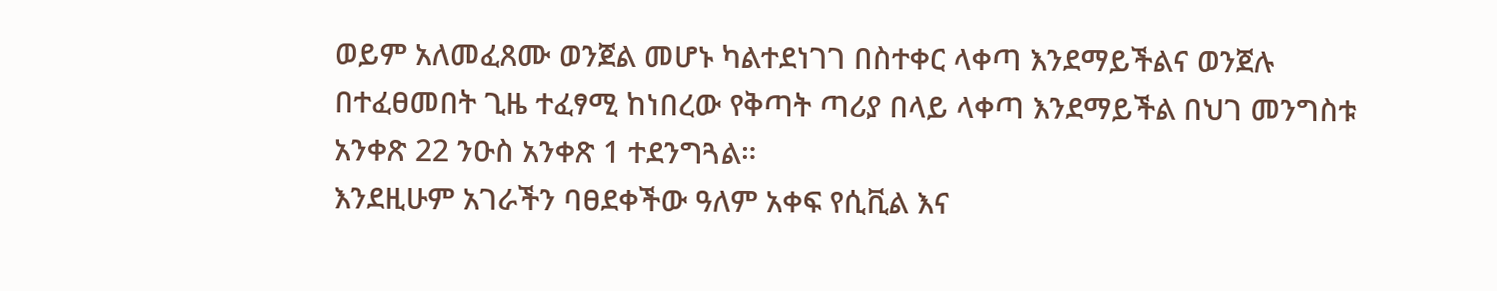ወይም አለመፈጸሙ ወንጀል መሆኑ ካልተደነገገ በስተቀር ላቀጣ እንደማይችልና ወንጀሉ በተፈፀመበት ጊዜ ተፈፃሚ ከነበረው የቅጣት ጣሪያ በላይ ላቀጣ እንደማይችል በህገ መንግስቱ አንቀጽ 22 ንዑስ አንቀጽ 1 ተደንግጓል።
እንደዚሁም አገራችን ባፀደቀችው ዓለም አቀፍ የሲቪል እና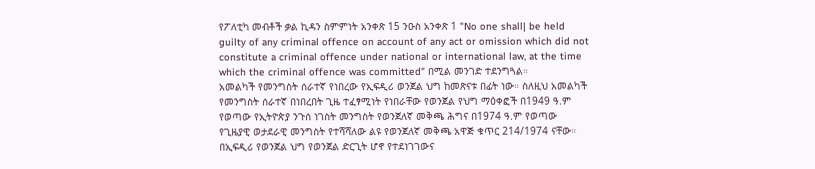የፖለቲካ መብቶች ቃል ኪዳን ስምምነት አንቀጽ 15 ንዑስ አንቀጽ 1 "No one shall| be held guilty of any criminal offence on account of any act or omission which did not constitute a criminal offence under national or international law, at the time which the criminal offence was committed" በሚል መንገድ ተደንግጓል።
አመልካች የመንግስት ሰራተኛ የነበረው የኢፍዲሪ ወንጀል ህግ ከመጽናቱ በፊት ነው። ስለዚህ አመልካች የመንግስት ሰራተኛ በነበረበት ጊዜ ተፈፃሚነት የነበራቸው የወንጀል የህግ ማዕቀፎች በ1949 ዓ.ም የወጣው የኢትዮጵያ ንጉሰ ነገስት መንግስት የወንጀለኛ መቅጫ ሕግና በ1974 ዓ.ም የወጣው የጊዜያዊ ወታደራዊ መንግስት የተሻሻለው ልዩ የወንጀለኛ መቅጫ አዋጅ ቁጥር 214/1974 ናቸው። በኢፍዲሪ የወንጀል ህግ የወንጀል ድርጊት ሆኖ የተደነገገውና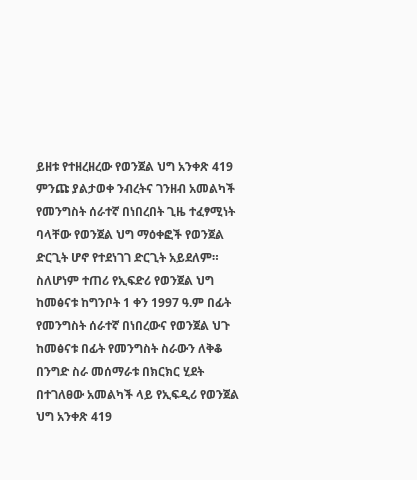ይዘቱ የተዘረዘረው የወንጀል ህግ አንቀጽ 419 ምንጩ ያልታወቀ ንብረትና ገንዘብ አመልካች የመንግስት ሰራተኛ በነበረበት ጊዜ ተፈፃሚነት ባላቸው የወንጀል ህግ ማዕቀፎች የወንጀል ድርጊት ሆኖ የተደነገገ ድርጊት አይደለም።
ስለሆነም ተጠሪ የኢፍድሪ የወንጀል ህግ ከመፅናቱ ከግንቦት 1 ቀን 1997 ዓ.ም በፊት የመንግስት ሰራተኛ በነበረውና የወንጀል ህጉ ከመፅናቱ በፊት የመንግስት ስራውን ለቅቆ በንግድ ስራ መሰማራቱ በክርክር ሂደት በተገለፀው አመልካች ላይ የኢፍዲሪ የወንጀል ህግ አንቀጽ 419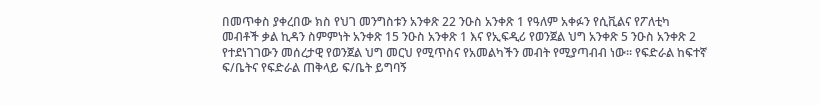በመጥቀስ ያቀረበው ክስ የህገ መንግስቱን አንቀጽ 22 ንዑስ አንቀጽ 1 የዓለም አቀፉን የሲቪልና የፖለቲካ መብቶች ቃል ኪዳን ስምምነት አንቀጽ 15 ንዑስ አንቀጽ 1 እና የኢፍዲሪ የወንጀል ህግ አንቀጽ 5 ንዑስ አንቀጽ 2 የተደነገገውን መሰረታዊ የወንጀል ህግ መርህ የሚጥስና የአመልካችን መብት የሚያጣብብ ነው። የፍድራል ከፍተኛ ፍ/ቤትና የፍድራል ጠቅላይ ፍ/ቤት ይግባኝ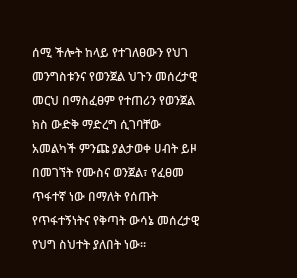ሰሚ ችሎት ከላይ የተገለፀውን የህገ መንግስቱንና የወንጀል ህጉን መሰረታዊ መርህ በማስፈፀም የተጠሪን የወንጀል ክስ ውድቅ ማድረግ ሲገባቸው አመልካች ምንጩ ያልታወቀ ሀብት ይዞ በመገኘት የሙስና ወንጀል፣ የፈፀመ ጥፋተኛ ነው በማለት የሰጡት የጥፋተኝነትና የቅጣት ውሳኔ መሰረታዊ የህግ ስህተት ያለበት ነው።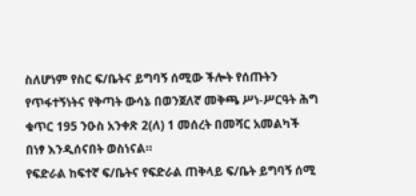ስለሆነም የስር ፍ/ቤትና ይግባኝ ሰሚው ችሎት የሰጡትን የጥፋተኝነትና የቅጣት ውሳኔ በወንጀለኛ መቅጫ ሥነ-ሥርዓት ሕግ ቁጥር 195 ንዑስ አንቀጽ 2(ለ) 1 መሰረት በመሻር አመልካች በነፃ እንዲሰናበት ወስነናል።
የፍድራል ከፍተኛ ፍ/ቤትና የፍድራል ጠቅላይ ፍ/ቤት ይግባኝ ሰሚ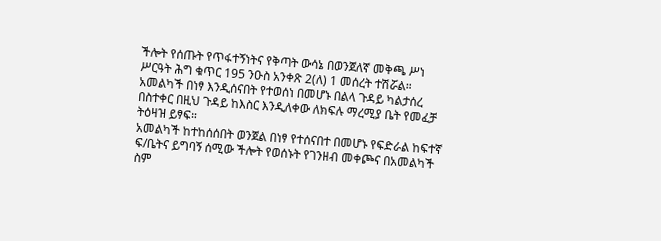ችሎት የሰጡት የጥፋተኝነትና የቅጣት ውሳኔ በወንጀለኛ መቅጫ ሥነ ሥርዓት ሕግ ቁጥር 195 ንዑስ አንቀጽ 2(ለ) 1 መሰረት ተሽሯል።
አመልካች በነፃ እንዲሰናበት የተወሰነ በመሆኑ በልላ ጉዳይ ካልታሰረ በስተቀር በዚህ ጉዳይ ከእስር እንዲለቀው ለክፍሉ ማረሚያ ቤት የመፈቻ ትዕዛዝ ይፃፍ።
አመልካች ከተከሰሰበት ወንጀል በነፃ የተሰናበተ በመሆኑ የፍድራል ከፍተኛ ፍ/ቤትና ይግባኝ ሰሚው ችሎት የወሰኑት የገንዘብ መቀጮና በአመልካች ስም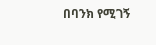በባንክ የሚገኝ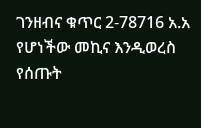ገንዘብና ቁጥር 2-78716 አ.አ የሆነችው መኪና እንዲወረስ የሰጡት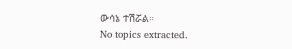ውሳኔ ተሽሯል።
No topics extracted.